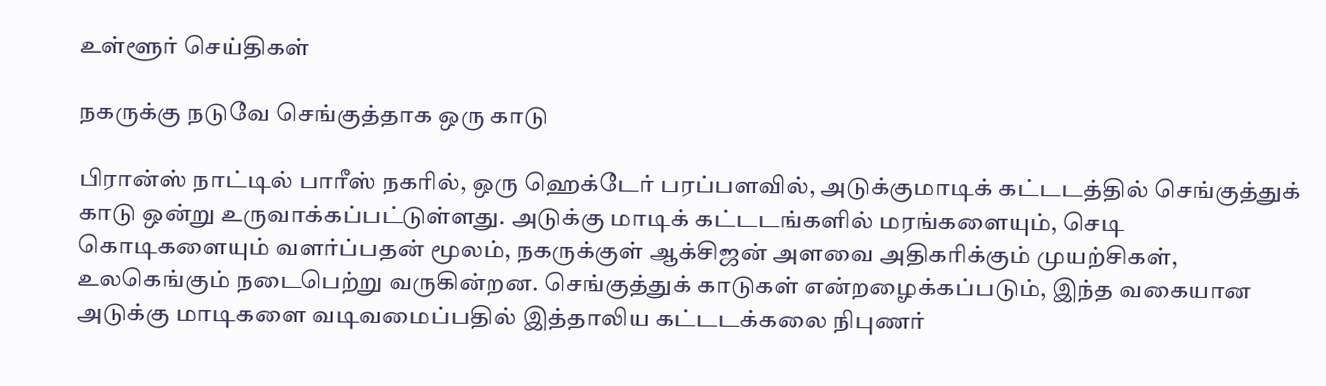உள்ளூர் செய்திகள்

நகருக்கு நடுவே செங்குத்தாக ஒரு காடு

பிரான்ஸ் நாட்டில் பாரீஸ் நகரில், ஒரு ஹெக்டேர் பரப்பளவில், அடுக்குமாடிக் கட்டடத்தில் செங்குத்துக் காடு ஒன்று உருவாக்கப்பட்டுள்ளது. அடுக்கு மாடிக் கட்டடங்களில் மரங்களையும், செடி கொடிகளையும் வளர்ப்பதன் மூலம், நகருக்குள் ஆக்சிஜன் அளவை அதிகரிக்கும் முயற்சிகள், உலகெங்கும் நடைபெற்று வருகின்றன. செங்குத்துக் காடுகள் என்றழைக்கப்படும், இந்த வகையான அடுக்கு மாடிகளை வடிவமைப்பதில் இத்தாலிய கட்டடக்கலை நிபுணர்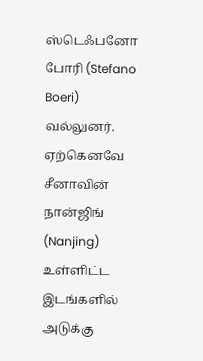ஸ்டெஃபனோ போரி (Stefano Boeri) வல்லுனர். ஏற்கெனவே சீனாவின் நான்ஜிங் (Nanjing) உள்ளிட்ட இடங்களில் அடுக்கு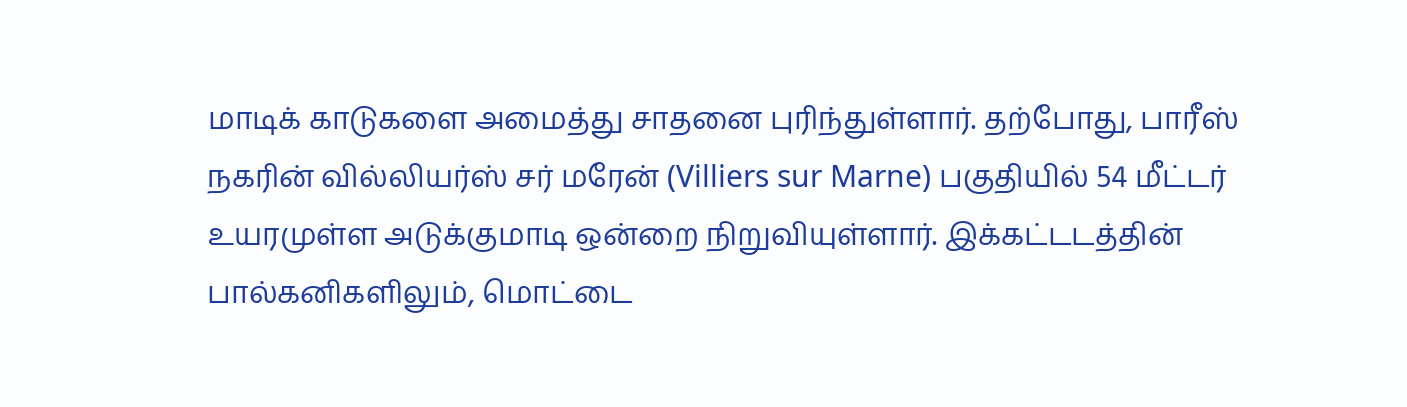மாடிக் காடுகளை அமைத்து சாதனை புரிந்துள்ளார். தற்போது, பாரீஸ் நகரின் வில்லியர்ஸ் சர் மரேன் (Villiers sur Marne) பகுதியில் 54 மீட்டர் உயரமுள்ள அடுக்குமாடி ஒன்றை நிறுவியுள்ளார். இக்கட்டடத்தின் பால்கனிகளிலும், மொட்டை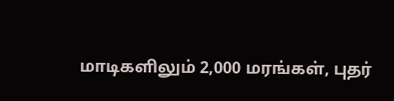மாடிகளிலும் 2,000 மரங்கள், புதர்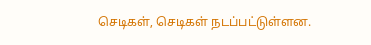செடிகள், செடிகள் நடப்பட்டுள்ளன.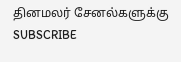தினமலர் சேனல்களுக்கு SUBSCRIBE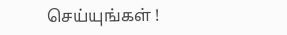செய்யுங்கள் !